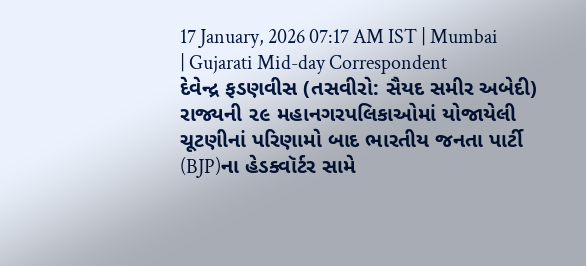17 January, 2026 07:17 AM IST | Mumbai | Gujarati Mid-day Correspondent
દેવેન્દ્ર ફડણવીસ (તસવીરો: સૈયદ સમીર અબેદી)
રાજ્યની ૨૯ મહાનગરપલિકાઓમાં યોજાયેલી ચૂટણીનાં પરિણામો બાદ ભારતીય જનતા પાર્ટી (BJP)ના હેડક્વૉર્ટર સામે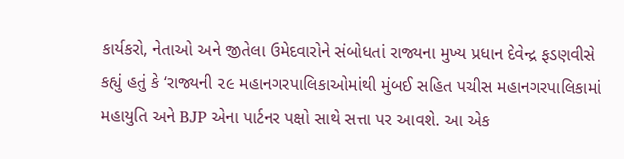કાર્યકરો, નેતાઓ અને જીતેલા ઉમેદવારોને સંબોધતાં રાજ્યના મુખ્ય પ્રધાન દેવેન્દ્ર ફડણવીસે કહ્યું હતું કે ‘રાજ્યની ૨૯ મહાનગરપાલિકાઓમાંથી મુંબઈ સહિત પચીસ મહાનગરપાલિકામાં મહાયુતિ અને BJP એના પાર્ટનર પક્ષો સાથે સત્તા પર આવશે. આ એક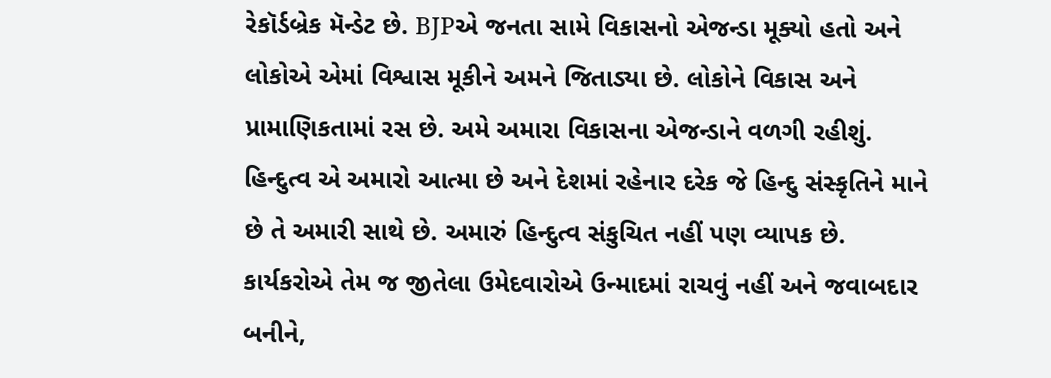રેકૉર્ડબ્રેક મૅન્ડેટ છે. BJPએ જનતા સામે વિકાસનો એજન્ડા મૂક્યો હતો અને લોકોએ એમાં વિશ્વાસ મૂકીને અમને જિતાડ્યા છે. લોકોને વિકાસ અને પ્રામાણિકતામાં રસ છે. અમે અમારા વિકાસના એજન્ડાને વળગી રહીશું. હિન્દુત્વ એ અમારો આત્મા છે અને દેશમાં રહેનાર દરેક જે હિન્દુ સંસ્કૃતિને માને છે તે અમારી સાથે છે. અમારું હિન્દુત્વ સંકુચિત નહીં પણ વ્યાપક છે. કાર્યકરોએ તેમ જ જીતેલા ઉમેદવારોએ ઉન્માદમાં રાચવું નહીં અને જવાબદાર બનીને,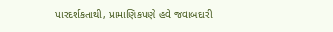પારદર્શકતાથી, પ્રામાણિકપણે હવે જવાબદારી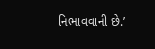નિભાવવાની છે.’